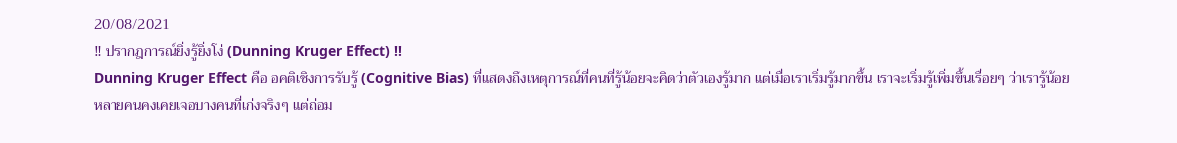20/08/2021
‼ ปรากฎการณ์ยิ่งรู้ยิ่งโง่ (Dunning Kruger Effect) ‼
Dunning Kruger Effect คือ อคติเชิงการรับรู้ (Cognitive Bias) ที่แสดงถึงเหตุการณ์ที่คนที่รู้น้อยจะคิดว่าตัวเองรู้มาก แต่เมื่อเราเริ่มรู้มากขึ้น เราจะเริ่มรู้เพิ่มขึ้นเรื่อยๆ ว่าเรารู้น้อย
หลายคนคงเคยเจอบางคนที่เก่งจริงๆ แต่ถ่อม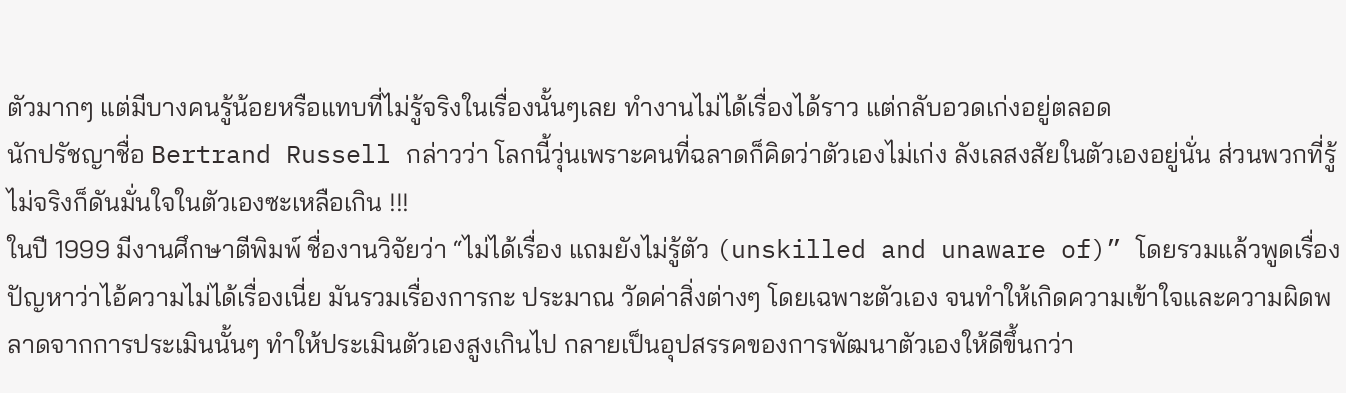ตัวมากๆ แต่มีบางคนรู้น้อยหรือแทบที่ไม่รู้จริงในเรื่องนั้นๆเลย ทำงานไม่ได้เรื่องได้ราว แต่กลับอวดเก่งอยู่ตลอด
นักปรัชญาชื่อ Bertrand Russell กล่าวว่า โลกนี้วุ่นเพราะคนที่ฉลาดก็คิดว่าตัวเองไม่เก่ง ลังเลสงสัยในตัวเองอยู่นั่น ส่วนพวกที่รู้ไม่จริงก็ดันมั่นใจในตัวเองซะเหลือเกิน !!!
ในปี 1999 มีงานศึกษาตีพิมพ์ ชื่องานวิจัยว่า “ไม่ได้เรื่อง แถมยังไม่รู้ตัว (unskilled and unaware of)” โดยรวมแล้วพูดเรื่องปัญหาว่าไอ้ความไม่ได้เรื่องเนี่ย มันรวมเรื่องการกะ ประมาณ วัดค่าสิ่งต่างๆ โดยเฉพาะตัวเอง จนทำให้เกิดความเข้าใจและความผิดพลาดจากการประเมินนั้นๆ ทำให้ประเมินตัวเองสูงเกินไป กลายเป็นอุปสรรคของการพัฒนาตัวเองให้ดีขึ้นกว่า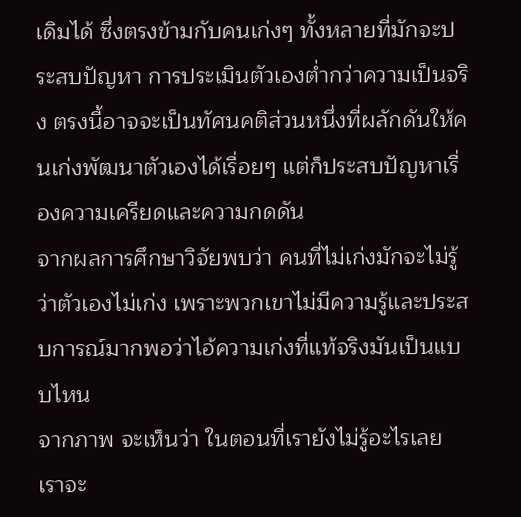เดิมได้ ซึ่งตรงข้ามกับคนเก่งๆ ทั้งหลายที่มักจะประสบปัญหา การประเมินตัวเองต่ำกว่าความเป็นจริง ตรงนี้อาจจะเป็นทัศนคติส่วนหนึ่งที่ผลักดันให้คนเก่งพัฒนาตัวเองได้เรื่อยๆ แต่ก็ประสบปัญหาเรื่องความเครียดและความกดดัน
จากผลการศึกษาวิจัยพบว่า คนที่ไม่เก่งมักจะไม่รู้ว่าตัวเองไม่เก่ง เพราะพวกเขาไม่มีความรู้และประสบการณ์มากพอว่าไอ้ความเก่งที่แท้จริงมันเป็นแบบไหน
จากภาพ จะเห็นว่า ในตอนที่เรายังไม่รู้อะไรเลย เราจะ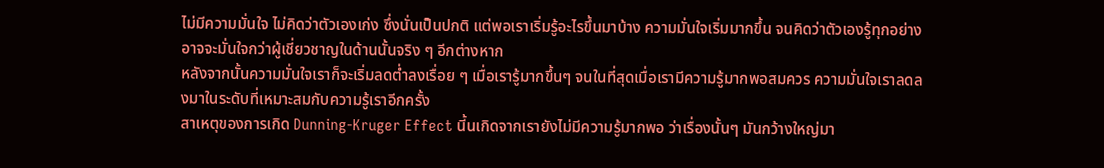ไม่มีความมั่นใจ ไม่คิดว่าตัวเองเก่ง ซึ่งนั่นเป็นปกติ แต่พอเราเริ่มรู้อะไรขึ้นมาบ้าง ความมั่นใจเริ่มมากขึ้น จนคิดว่าตัวเองรู้ทุกอย่าง อาจจะมั่นใจกว่าผู้เชี่ยวชาญในด้านนั้นจริง ๆ อีกต่างหาก
หลังจากนั้นความมั่นใจเราก็จะเริ่มลดต่ำลงเรื่อย ๆ เมื่อเรารู้มากขึ้นๆ จนในที่สุดเมื่อเรามีความรู้มากพอสมควร ความมั่นใจเราลดลงมาในระดับที่เหมาะสมกับความรู้เราอีกครั้ง
สาเหตุของการเกิด Dunning-Kruger Effect นี้นเกิดจากเรายังไม่มีความรู้มากพอ ว่าเรื่องนั้นๆ มันกว้างใหญ่มา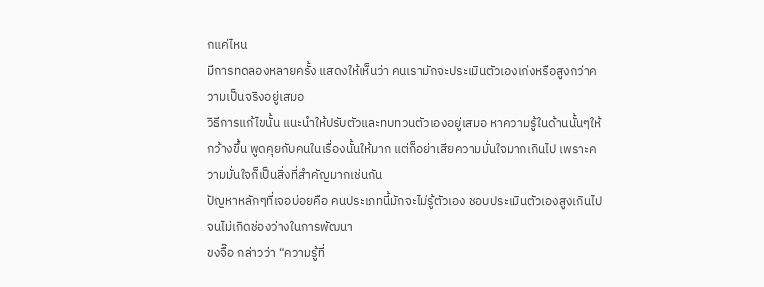กแค่ไหน
มีการทดลองหลายครั้ง แสดงให้เห็นว่า คนเรามักจะประเมินตัวเองเก่งหรือสูงกว่าความเป็นจริงอยู่เสมอ
วิธีการแก้ไขนั้น แนะนำให้ปรับตัวและทบทวนตัวเองอยู่เสมอ หาความรู้ในด้านนั้นๆให้กว้างขึ้น พูดคุยกับคนในเรื่องนั้นให้มาก แต่ก็อย่าเสียความมั่นใจมากเกินไป เพราะความมั่นใจก็เป็นสิ่งที่สำคัญมากเช่นกัน
ปัญหาหลักๆที่เจอบ่อยคือ คนประเภทนี้มักจะไม่รู้ตัวเอง ชอบประเมินตัวเองสูงเกินไป จนไม่เกิดช่องว่างในการพัฒนา
ขงจื๊อ กล่าวว่า “ความรู้ที่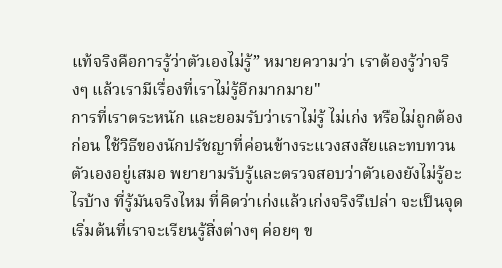แท้จริงคือการรู้ว่าตัวเองไม่รู้” หมายความว่า เราต้องรู้ว่าจริงๆ แล้วเรามีเรื่องที่เราไม่รู้อีกมากมาย"
การที่เราตระหนัก และยอมรับว่าเราไม่รู้ ไม่เก่ง หรือไม่ถูกต้องก่อน ใช้วิธีของนักปรัชญาที่ค่อนข้างระแวงสงสัยและทบทวนตัวเองอยู่เสมอ พยายามรับรู้และตรวจสอบว่าตัวเองยังไม่รู้อะไรบ้าง ที่รู้มันจริงไหม ที่คิดว่าเก่งแล้วเก่งจริงรึเปล่า จะเป็นจุดเริ่มต้นที่เราจะเรียนรู้สิ่งต่างๆ ค่อยๆ ข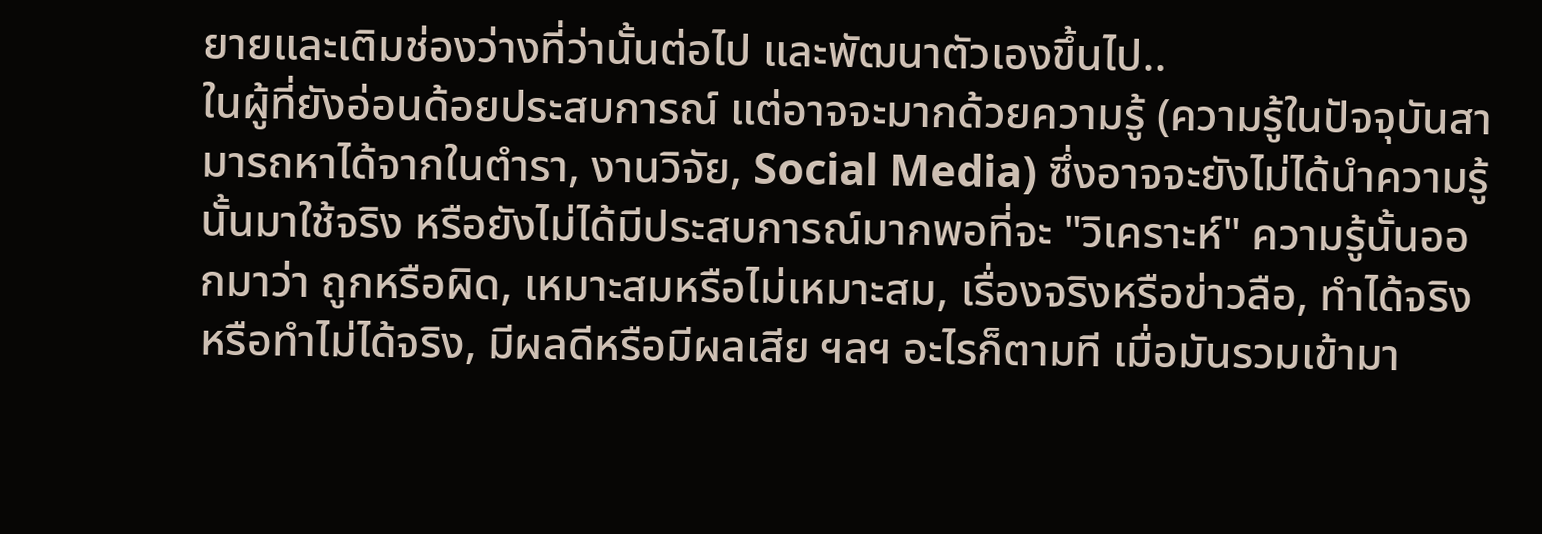ยายและเติมช่องว่างที่ว่านั้นต่อไป และพัฒนาตัวเองขึ้นไป..
ในผู้ที่ยังอ่อนด้อยประสบการณ์ แต่อาจจะมากด้วยความรู้ (ความรู้ในปัจจุบันสามารถหาได้จากในตำรา, งานวิจัย, Social Media) ซึ่งอาจจะยังไม่ได้นำความรู้นั้นมาใช้จริง หรือยังไม่ได้มีประสบการณ์มากพอที่จะ "วิเคราะห์" ความรู้นั้นออกมาว่า ถูกหรือผิด, เหมาะสมหรือไม่เหมาะสม, เรื่องจริงหรือข่าวลือ, ทำได้จริงหรือทำไม่ได้จริง, มีผลดีหรือมีผลเสีย ฯลฯ อะไรก็ตามที เมื่อมันรวมเข้ามา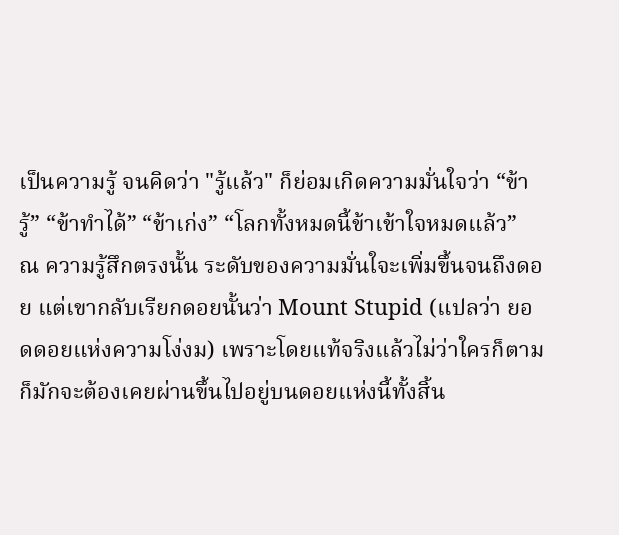เป็นความรู้ จนคิดว่า "รู้แล้ว" ก็ย่อมเกิดความมั่นใจว่า “ข้ารู้” “ข้าทำได้” “ข้าเก่ง” “โลกทั้งหมดนี้ข้าเข้าใจหมดแล้ว”
ณ ความรู้สึกตรงนั้น ระดับของความมั่นใจะเพิ่มขึ้นจนถึงดอย แต่เขากลับเรียกดอยนั้นว่า Mount Stupid (แปลว่า ยอดดอยแห่งความโง่งม) เพราะโดยแท้จริงแล้วไม่ว่าใครก็ตามก็มักจะต้องเคยผ่านขึ้นไปอยู่บนดอยแห่งนี้ทั้งสิ้น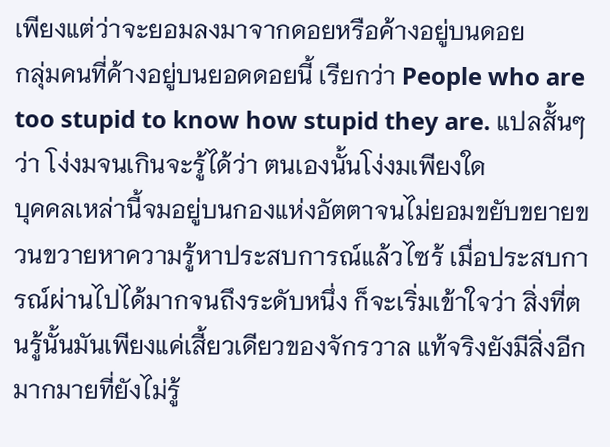เพียงแต่ว่าจะยอมลงมาจากดอยหรือค้างอยู่บนดอย
กลุ่มคนที่ค้างอยู่บนยอดดอยนี้ เรียกว่า People who are too stupid to know how stupid they are. แปลสั้นๆว่า โง่งมจนเกินจะรู้ได้ว่า ตนเองนั้นโง่งมเพียงใด
บุคคลเหล่านี้จมอยู่บนกองแห่งอัตตาจนไม่ยอมขยับขยายขวนขวายหาความรู้หาประสบการณ์แล้วไซร้ เมื่อประสบการณ์ผ่านไปได้มากจนถึงระดับหนึ่ง ก็จะเริ่มเข้าใจว่า สิ่งที่ตนรู้นั้นมันเพียงแค่เสี้ยวเดียวของจักรวาล แท้จริงยังมีสิ่งอีกมากมายที่ยังไม่รู้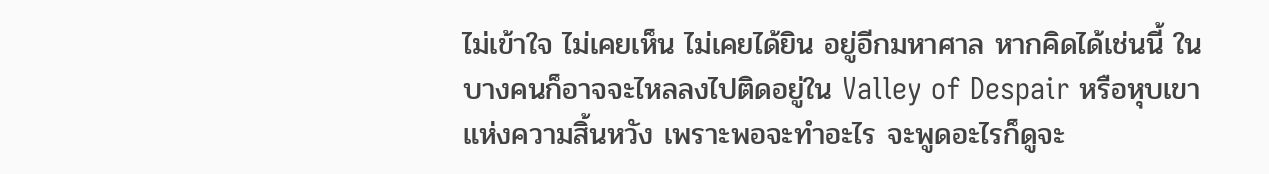ไม่เข้าใจ ไม่เคยเห็น ไม่เคยได้ยิน อยู่อีกมหาศาล หากคิดได้เช่นนี้ ในบางคนก็อาจจะไหลลงไปติดอยู่ใน Valley of Despair หรือหุบเขาแห่งความสิ้นหวัง เพราะพอจะทำอะไร จะพูดอะไรก็ดูจะ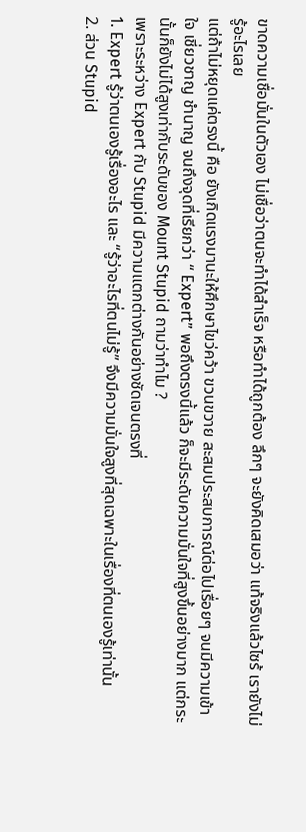ขาดความเชื่อมั่นในตัวเอง ไม่เชื่อว่าตนจะทำได้สำเร็จ หรือทำได้ถูกต้อง ลึกๆ จะยังคิดเสมอว่า แท้จริงแล้วไซร้ เรายังไม่รู้อะไรเลย
แต่ถ้าไม่หยุดแค่ตรงนี้ คือ ยังเกิดแรงมานะให้ศึกษาไขว่คว้า ขวนขวาย สะสมประสบการณ์ต่อไปเรื่อยๆ จนมีความเข้าใจ เชี่ยวชาญ ชำนาญ จนถึงจุดที่เรียกว่า “ Expert” พอถึงตรงนี้แล้ว ก็จะมีระดับความมั่นใจที่สูงขึ้นอย่างมาก แต่กระนั้นก็ยังไม่ได้สูงเท่ากับระดับของ Mount Stupid ถามว่าทำไม ?
เพราะระหว่าง Expert กับ Stupid มีความแตกต่างกันอย่างชัดเจนตรงที่
1. Expert รู้ว่าตนเองรู้เรื่องอะไร และ “รู้ว่าอะไรที่ตนไม่รู้” จึงมีความมั่นใจสูงที่สุดเฉพาะในเรื่องที่ตนเองรู้เท่านั้น
2. ส่วน Stupid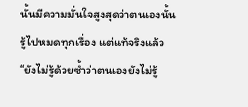นั้นมีความมั่นใจสูงสุดว่าตนเองนั้นรู้ไปหมดทุกเรื่อง แต่แท้จริงแล้ว “ยังไม่รู้ด้วยซ้ำว่าตนเองยังไม่รู้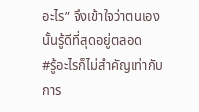อะไร” จึงเข้าใจว่าตนเองนั้นรู้ดีที่สุดอยู่ตลอด
#รู้อะไรก็ไม่สำคัญเท่ากับการ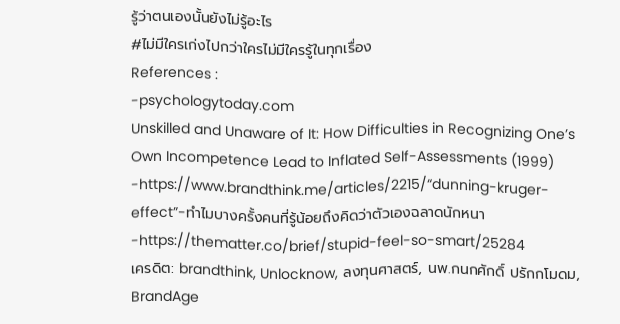รู้ว่าตนเองนั้นยังไม่รู้อะไร
#ไม่มีใครเก่งไปกว่าใครไม่มีใครรู้ในทุกเรื่อง
References :
-psychologytoday.com
Unskilled and Unaware of It: How Difficulties in Recognizing One’s Own Incompetence Lead to Inflated Self-Assessments (1999)
-https://www.brandthink.me/articles/2215/“dunning-kruger-effect”-ทำไมบางครั้งคนที่รู้น้อยถึงคิดว่าตัวเองฉลาดนักหนา
-https://thematter.co/brief/stupid-feel-so-smart/25284
เครดิต: brandthink, Unlocknow, ลงทุนศาสตร์, นพ.กนกศักดิ์ ปรักกโมดม, BrandAge